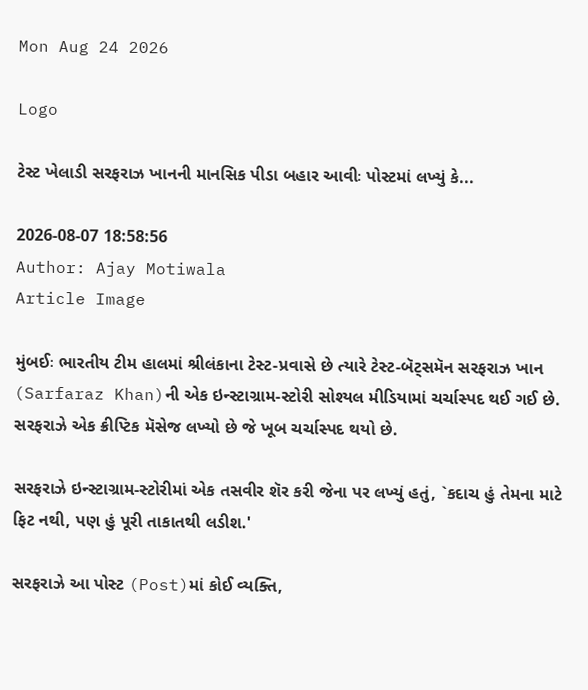Mon Aug 24 2026

Logo

ટેસ્ટ ખેલાડી સરફરાઝ ખાનની માનસિક પીડા બહાર આવીઃ પોસ્ટમાં લખ્યું કે...

2026-08-07 18:58:56
Author: Ajay Motiwala
Article Image

મુંબઈઃ ભારતીય ટીમ હાલમાં શ્રીલંકાના ટેસ્ટ-પ્રવાસે છે ત્યારે ટેસ્ટ-બૅટ્સમૅન સરફરાઝ ખાન (Sarfaraz Khan)ની એક ઇન્સ્ટાગ્રામ-સ્ટોરી સોશ્યલ મીડિયામાં ચર્ચાસ્પદ થઈ ગઈ છે. સરફરાઝે એક ક્રીપ્ટિક મૅસેજ લખ્યો છે જે ખૂબ ચર્ચાસ્પદ થયો છે.

સરફરાઝે ઇન્સ્ટાગ્રામ-સ્ટોરીમાં એક તસવીર શૅર કરી જેના પર લખ્યું હતું, `કદાચ હું તેમના માટે ફિટ નથી, પણ હું પૂરી તાકાતથી લડીશ.'

સરફરાઝે આ પોસ્ટ (Post)માં કોઈ વ્યક્તિ,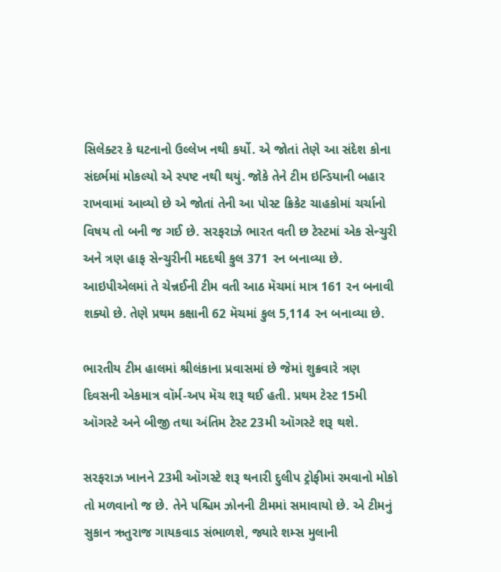સિલેક્ટર કે ઘટનાનો ઉલ્લેખ નથી કર્યો. એ જોતાં તેણે આ સંદેશ કોના સંદર્ભમાં મોકલ્યો એ સ્પષ્ટ નથી થયું. જોકે તેને ટીમ ઇન્ડિયાની બહાર રાખવામાં આવ્યો છે એ જોતાં તેની આ પોસ્ટ ક્રિકેટ ચાહકોમાં ચર્ચાનો વિષય તો બની જ ગઈ છે. સરફરાઝે ભારત વતી છ ટેસ્ટમાં એક સેન્ચુરી અને ત્રણ હાફ સેન્ચુરીની મદદથી કુલ 371 રન બનાવ્યા છે. આઇપીએલમાં તે ચેન્નઈની ટીમ વતી આઠ મૅચમાં માત્ર 161 રન બનાવી શક્યો છે. તેણે પ્રથમ કક્ષાની 62 મૅચમાં કુલ 5,114 રન બનાવ્યા છે.

ભારતીય ટીમ હાલમાં શ્રીલંકાના પ્રવાસમાં છે જેમાં શુક્રવારે ત્રણ દિવસની એકમાત્ર વૉર્મ-અપ મૅચ શરૂ થઈ હતી. પ્રથમ ટેસ્ટ 15મી ઑગસ્ટે અને બીજી તથા અંતિમ ટેસ્ટ 23મી ઑગસ્ટે શરૂ થશે.

સરફરાઝ ખાનને 23મી ઑગસ્ટે શરૂ થનારી દુલીપ ટ્રોફીમાં રમવાનો મોકો તો મળવાનો જ છે. તેને પશ્ચિમ ઝોનની ટીમમાં સમાવાયો છે. એ ટીમનું સુકાન ઋતુરાજ ગાયકવાડ સંભાળશે, જ્યારે શમ્સ મુલાની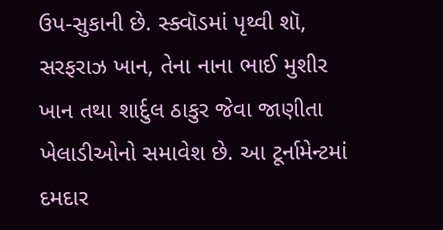ઉપ-સુકાની છે. સ્ક્વૉડમાં પૃથ્વી શૉ, સરફરાઝ ખાન, તેના નાના ભાઈ મુશીર ખાન તથા શાર્દુલ ઠાકુર જેવા જાણીતા ખેલાડીઓનો સમાવેશ છે. આ ટૂર્નામેન્ટમાં દમદાર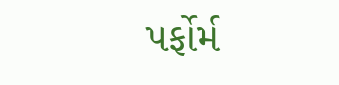પર્ફોર્મ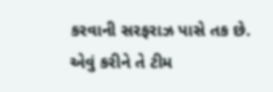કરવાની સરફરાઝ પાસે તક છે. એવું કરીને તે ટીમ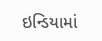ઇન્ડિયામાં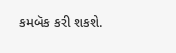કમબૅક કરી શકશે.